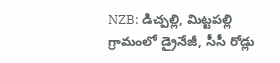NZB: డిచ్పల్లి, మిట్టపల్లి గ్రామంలో డ్రైనేజీ, సీసీ రోడ్లు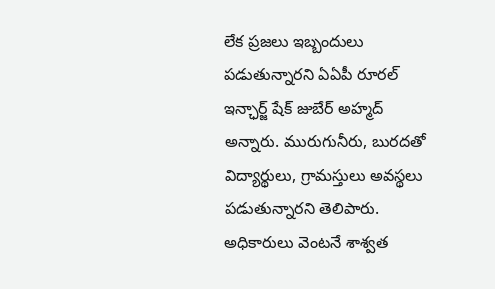లేక ప్రజలు ఇబ్బందులు పడుతున్నారని ఏఏపీ రూరల్ ఇన్ఛార్జ్ షేక్ జుబేర్ అహ్మద్ అన్నారు. మురుగునీరు, బురదతో విద్యార్థులు, గ్రామస్తులు అవస్థలు పడుతున్నారని తెలిపారు. అధికారులు వెంటనే శాశ్వత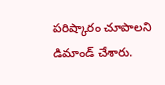పరిష్కారం చూపాలని డిమాండ్ చేశారు.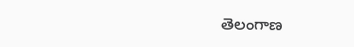తెలంగాణ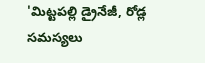'మిట్టపల్లి డ్రైనేజీ, రోడ్ల సమస్యలు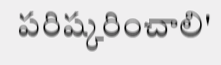పరిష్కరించాలి'